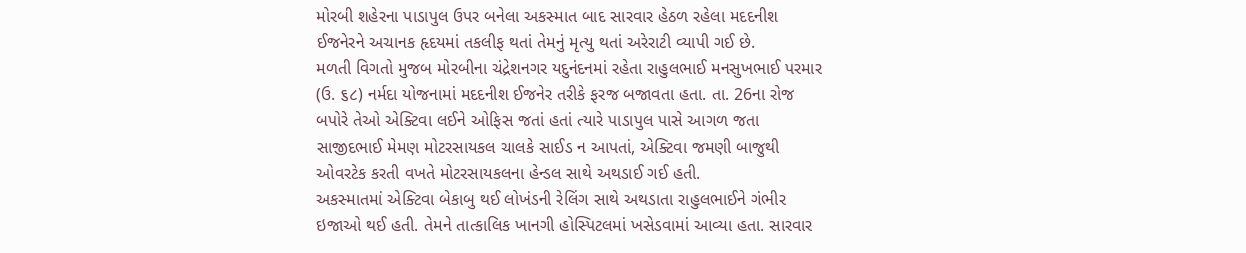મોરબી શહેરના પાડાપુલ ઉપર બનેલા અકસ્માત બાદ સારવાર હેઠળ રહેલા મદદનીશ ઈજનેરને અચાનક હૃદયમાં તકલીફ થતાં તેમનું મૃત્યુ થતાં અરેરાટી વ્યાપી ગઈ છે.
મળતી વિગતો મુજબ મોરબીના ચંદ્રેશનગર યદુનંદનમાં રહેતા રાહુલભાઈ મનસુખભાઈ પરમાર (ઉ. ૬૮) નર્મદા યોજનામાં મદદનીશ ઈજનેર તરીકે ફરજ બજાવતા હતા. તા. 26ના રોજ બપોરે તેઓ એક્ટિવા લઈને ઓફિસ જતાં હતાં ત્યારે પાડાપુલ પાસે આગળ જતા સાજીદભાઈ મેમણ મોટરસાયકલ ચાલકે સાઈડ ન આપતાં, એક્ટિવા જમણી બાજુથી ઓવરટેક કરતી વખતે મોટરસાયકલના હેન્ડલ સાથે અથડાઈ ગઈ હતી.
અકસ્માતમાં એક્ટિવા બેકાબુ થઈ લોખંડની રેલિંગ સાથે અથડાતા રાહુલભાઈને ગંભીર ઇજાઓ થઈ હતી. તેમને તાત્કાલિક ખાનગી હોસ્પિટલમાં ખસેડવામાં આવ્યા હતા. સારવાર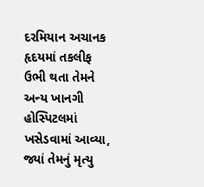દરમિયાન અચાનક હૃદયમાં તકલીફ ઉભી થતા તેમને અન્ય ખાનગી હોસ્પિટલમાં ખસેડવામાં આવ્યા, જ્યાં તેમનું મૃત્યુ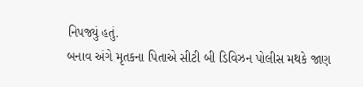નિપજ્યું હતું.
બનાવ અંગે મૃતકના પિતાએ સીટી બી ડિવિઝન પોલીસ મથકે જાણ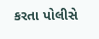કરતા પોલીસે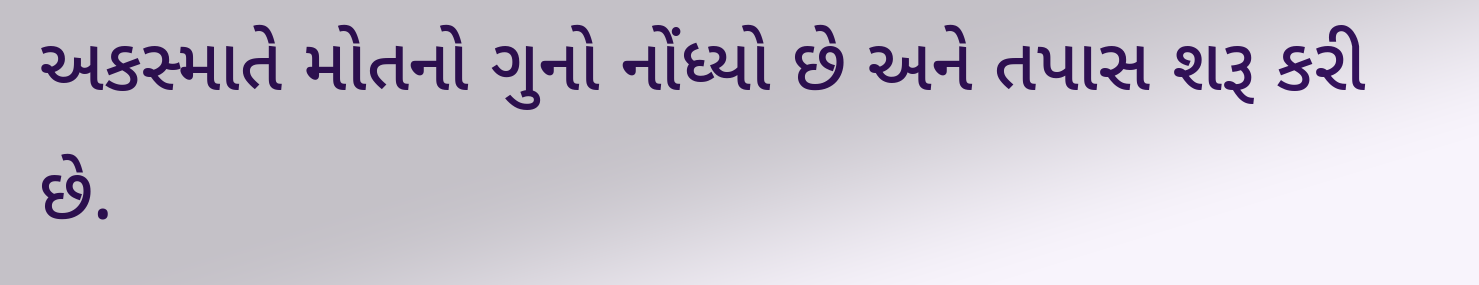અકસ્માતે મોતનો ગુનો નોંધ્યો છે અને તપાસ શરૂ કરી છે.